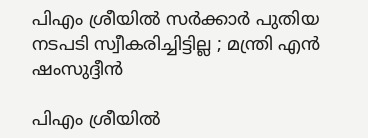പിഎം ശ്രീയില്‍ സര്‍ക്കാര്‍ പുതിയ നടപടി സ്വീകരിച്ചിട്ടില്ല ; മന്ത്രി എൻ ഷംസുദ്ദീൻ

പിഎം ശ്രീയില്‍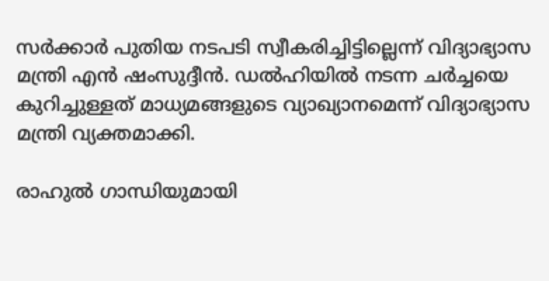സർക്കാർ പുതിയ നടപടി സ്വീകരിച്ചിട്ടില്ലെന്ന് വിദ്യാഭ്യാസ മന്ത്രി എൻ ഷംസുദ്ദീൻ. ഡല്‍ഹിയില്‍ നടന്ന ചർച്ചയെ കുറിച്ചുള്ളത് മാധ്യമങ്ങളുടെ വ്യാഖ്യാനമെന്ന് വിദ്യാഭ്യാസ മന്ത്രി വ്യക്തമാക്കി.

രാഹുല്‍ ഗാന്ധിയുമായി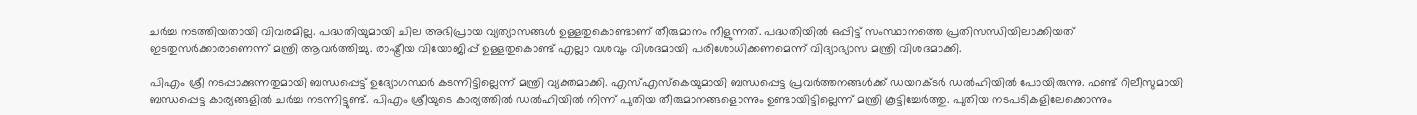ചർച്ച നടത്തിയതായി വിവരമില്ല. പദ്ധതിയുമായി ചില അഭിപ്രായ വ്യത്യാസങ്ങള്‍ ഉള്ളതുകൊണ്ടാണ് തീരുമാനം നീളുന്നത്. പദ്ധതിയില്‍ ഒപ്പിട്ട് സംസ്ഥാനത്തെ പ്രതിസന്ധിയിലാക്കിയത് ഇടതുസർക്കാരാണെന്ന് മന്ത്രി ആവർത്തിച്ചു. രാഷ്ട്രീയ വിയോജിപ്പ് ഉള്ളതുകൊണ്ട് എല്ലാ വശവും വിശദമായി പരിശോധിക്കണമെന്ന് വിദ്യാഭ്യാസ മന്ത്രി വിശദമാക്കി.

പിഎം ശ്രീ നടപ്പാക്കുന്നതുമായി ബന്ധപ്പെട്ട് ഉദ്യോഗസ്ഥർ കടന്നിട്ടില്ലെന്ന് മന്ത്രി വ്യക്തമാക്കി. എസ്‌എസ്‌കെയുമായി ബന്ധപ്പെട്ട പ്രവർത്തനങ്ങള്‍ക്ക് ഡയറക്ടർ ഡല്‍ഹിയില്‍ പോയിരുന്നു. ഫണ്ട് റിലീസുമായി ബന്ധപ്പെട്ട കാര്യങ്ങളില്‍ ചർച്ച നടന്നിട്ടുണ്ട്. പിഎം ശ്രീയുടെ കാര്യത്തില്‍ ഡല്‍ഹിയില്‍ നിന്ന് പുതിയ തീരുമാനങ്ങളൊന്നും ഉണ്ടായിട്ടില്ലെന്ന് മന്ത്രി കൂട്ടിച്ചേർത്തു. പുതിയ നടപടികളിലേക്കൊന്നും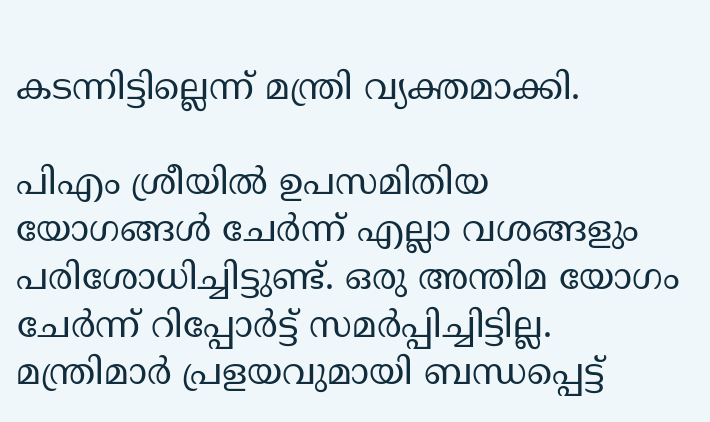കടന്നിട്ടില്ലെന്ന് മന്ത്രി വ്യക്തമാക്കി.

പിഎം ശ്രീയില്‍ ഉപസമിതിയ യോഗങ്ങള്‍ ചേർന്ന് എല്ലാ വശങ്ങളും പരിശോധിച്ചിട്ടുണ്ട്. ഒരു അന്തിമ യോഗം ചേർന്ന് റിപ്പോർട്ട് സമർപ്പിച്ചിട്ടില്ല. മന്ത്രിമാർ പ്രളയവുമായി ബന്ധപ്പെട്ട്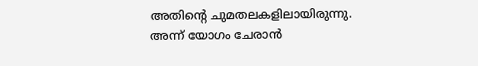അതിന്റെ ചുമതലകളിലായിരുന്നു. അന്ന് യോഗം ചേരാൻ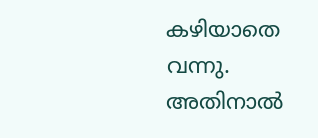കഴിയാതെ വന്നു. അതിനാല്‍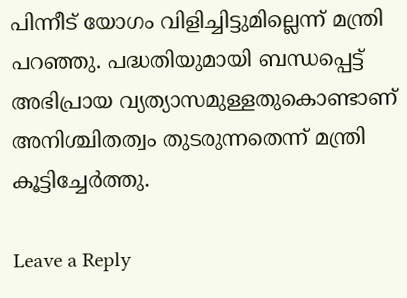പിന്നീട് യോഗം വിളിച്ചിട്ടുമില്ലെന്ന് മന്ത്രി പറഞ്ഞു. പദ്ധതിയുമായി ബന്ധപ്പെട്ട് അഭിപ്രായ വ്യത്യാസമുള്ളതുകൊണ്ടാണ് അനിശ്ചിതത്വം തുടരുന്നതെന്ന് മന്ത്രി കൂട്ടിച്ചേർത്തു.

Leave a Reply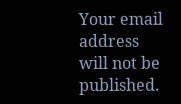Your email address will not be published.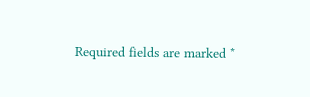Required fields are marked *